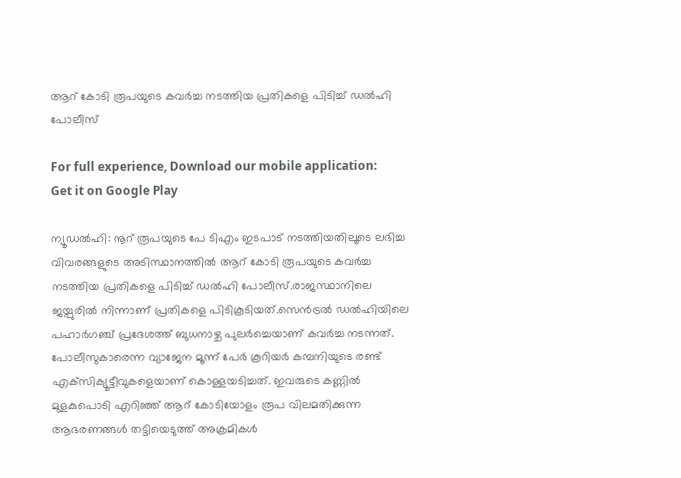ആറ്‌ കോടി രൂപയുടെ കവര്‍ച്ച നടത്തിയ പ്രതികളെ പിടിച്ച്‌ ഡല്‍ഹി പോലീസ്

For full experience, Download our mobile application:
Get it on Google Play

ന്യൂഡല്‍ഹി: നൂറ് രൂപയുടെ പേ ടിഎം ഇടപാട് നടത്തിയതിലൂടെ ലഭിച്ച വിവരങ്ങളുടെ അടിസ്ഥാനത്തില്‍ ആറ്‌ കോടി രൂപയുടെ കവര്‍ച്ച നടത്തിയ പ്രതികളെ പിടിച്ച്‌ ഡല്‍ഹി പോലീസ്.രാജസ്ഥാനിലെ ജയ്പുരില്‍ നിന്നാണ് പ്രതികളെ പിടികൂടിയത്.സെന്‍ട്രല്‍ ഡല്‍ഹിയിലെ പഹാര്‍ഗഞ്ച് പ്രദേശത്ത് ബുധനാഴ്ച പുലര്‍ച്ചെയാണ് കവര്‍ച്ച നടന്നത്. പോലീസുകാരെന്ന വ്യാജേന മൂന്ന്‌ പേര്‍ കൂറിയര്‍ കമ്പനിയുടെ രണ്ട് എക്‌സിക്യൂട്ടീവുകളെയാണ് കൊള്ളയടിച്ചത്. ഇവരുടെ കണ്ണില്‍ മുളകുപൊടി എറിഞ്ഞ് ആറ്‌ കോടിയോളം രൂപ വിലമതിക്കുന്ന ആഭരണങ്ങള്‍ തട്ടിയെടുത്ത് അക്രമികള്‍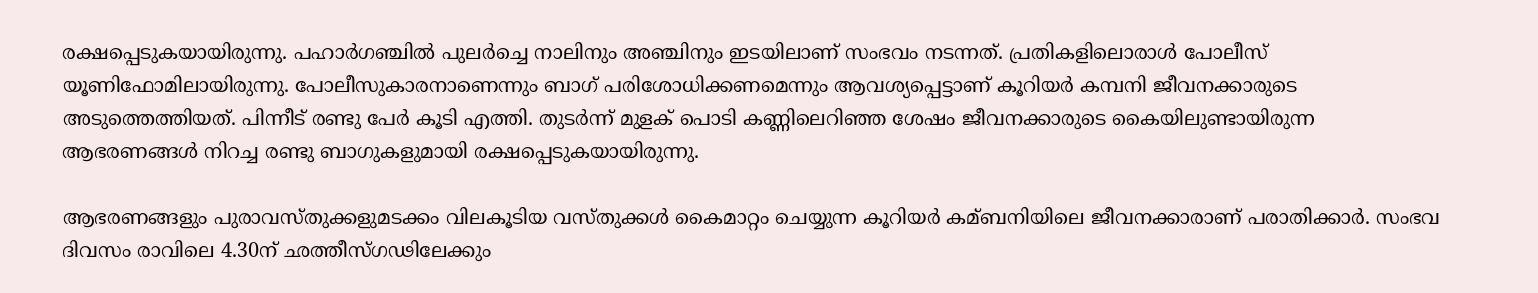രക്ഷപ്പെടുകയായിരുന്നു. പഹാര്‍ഗഞ്ചില്‍ പുലര്‍ച്ചെ നാലിനും അഞ്ചിനും ഇടയിലാണ് സംഭവം നടന്നത്. പ്രതികളിലൊരാള്‍ പോലീസ് യൂണിഫോമിലായിരുന്നു. പോലീസുകാരനാണെന്നും ബാഗ് പരിശോധിക്കണമെന്നും ആവശ്യപ്പെട്ടാണ് കൂറിയര്‍ കമ്പനി ജീവനക്കാരുടെ അടുത്തെത്തിയത്. പിന്നീട് രണ്ടു പേര്‍ കൂടി എത്തി. തുടര്‍ന്ന് മുളക് പൊടി കണ്ണിലെറിഞ്ഞ ശേഷം ജീവനക്കാരുടെ കൈയിലുണ്ടായിരുന്ന ആഭരണങ്ങള്‍ നിറച്ച രണ്ടു ബാഗുകളുമായി രക്ഷപ്പെടുകയായിരുന്നു.

ആഭരണങ്ങളും പുരാവസ്തുക്കളുമടക്കം വിലകൂടിയ വസ്തുക്കള്‍ കൈമാറ്റം ചെയ്യുന്ന കൂറിയര്‍ കമ്ബനിയിലെ ജീവനക്കാരാണ് പരാതിക്കാര്‍. സംഭവ ദിവസം രാവിലെ 4.30ന് ഛത്തീസ്ഗഢിലേക്കും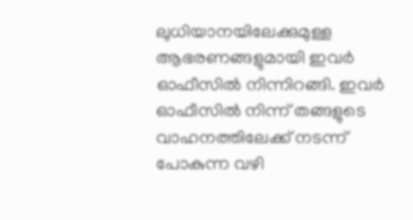ലുധിയാനയിലേക്കുമുള്ള ആഭരണങ്ങളുമായി ഇവര്‍ ഓഫീസില്‍ നിന്നിറങ്ങി. ഇവര്‍ ഓഫീസില്‍ നിന്ന് തങ്ങളുടെ വാഹനത്തിലേക്ക് നടന്ന് പോകുന്ന വഴി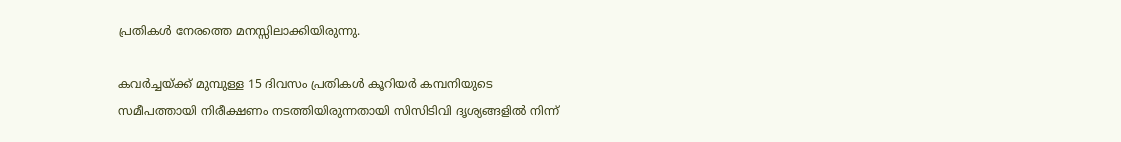പ്രതികള്‍ നേരത്തെ മനസ്സിലാക്കിയിരുന്നു.

കവര്‍ച്ചയ്ക്ക് മുമ്പുള്ള 15 ദിവസം പ്രതികള്‍ കൂറിയര്‍ കമ്പനിയുടെ സമീപത്തായി നിരീക്ഷണം നടത്തിയിരുന്നതായി സിസിടിവി ദൃശ്യങ്ങളില്‍ നിന്ന്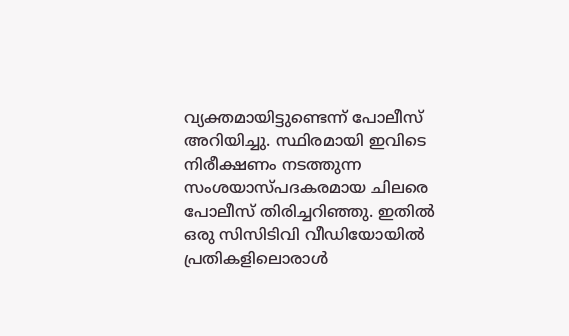വ്യക്തമായിട്ടുണ്ടെന്ന് പോലീസ് അറിയിച്ചു. സ്ഥിരമായി ഇവിടെ നിരീക്ഷണം നടത്തുന്ന സംശയാസ്പദകരമായ ചിലരെ പോലീസ് തിരിച്ചറിഞ്ഞു. ഇതില്‍ ഒരു സിസിടിവി വീഡിയോയില്‍ പ്രതികളിലൊരാള്‍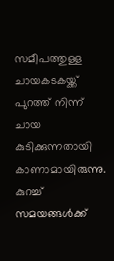സമീപത്തുള്ള ചായകടകയ്ക്ക് പുറത്ത് നിന്ന് ചായ കുടിക്കുന്നതായി കാണാമായിരുന്നു. കുറച്ച്‌ സമയങ്ങള്‍ക്ക്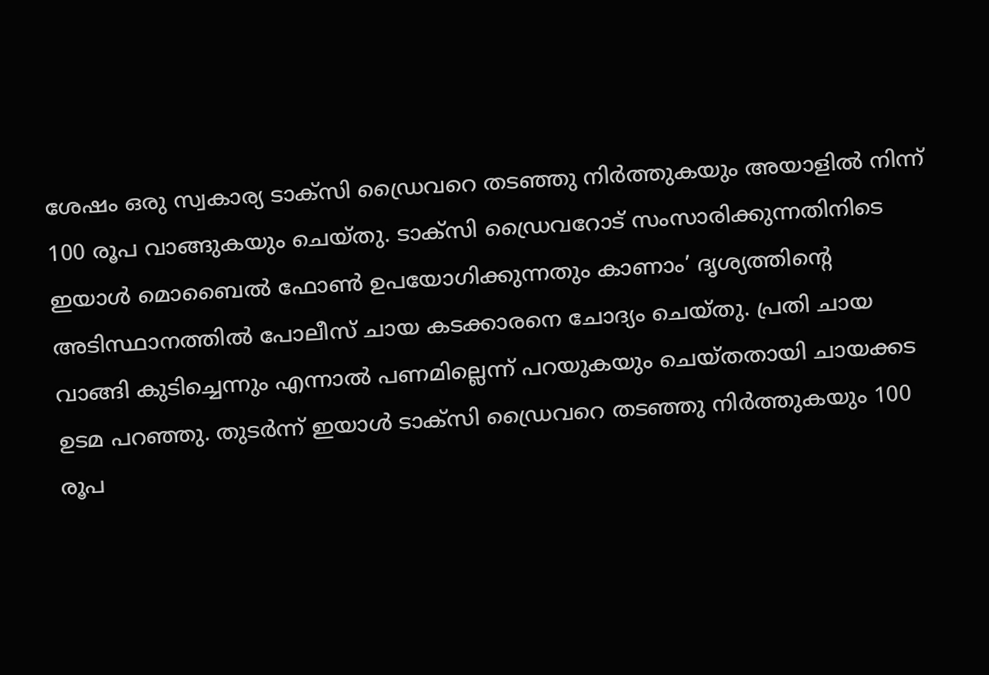ശേഷം ഒരു സ്വകാര്യ ടാക്‌സി ഡ്രൈവറെ തടഞ്ഞു നിര്‍ത്തുകയും അയാളില്‍ നിന്ന് 100 രൂപ വാങ്ങുകയും ചെയ്തു. ടാക്‌സി ഡ്രൈവറോട് സംസാരിക്കുന്നതിനിടെ ഇയാള്‍ മൊബൈല്‍ ഫോണ്‍ ഉപയോഗിക്കുന്നതും കാണാം’ ദൃശ്യത്തിന്റെ അടിസ്ഥാനത്തില്‍ പോലീസ് ചായ കടക്കാരനെ ചോദ്യം ചെയ്തു. പ്രതി ചായ വാങ്ങി കുടിച്ചെന്നും എന്നാല്‍ പണമില്ലെന്ന്‌ പറയുകയും ചെയ്തതായി ചായക്കട ഉടമ പറഞ്ഞു. തുടര്‍ന്ന് ഇയാള്‍ ടാക്‌സി ഡ്രൈവറെ തടഞ്ഞു നിര്‍ത്തുകയും 100 രൂപ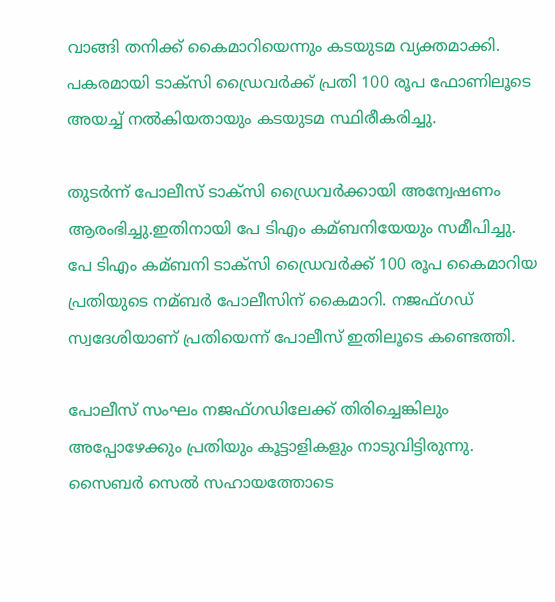വാങ്ങി തനിക്ക് കൈമാറിയെന്നും കടയുടമ വ്യക്തമാക്കി. പകരമായി ടാക്‌സി ഡ്രൈവര്‍ക്ക് പ്രതി 100 രൂപ ഫോണിലൂടെ അയച്ച്‌ നല്‍കിയതായും കടയുടമ സ്ഥിരീകരിച്ചു.

തുടര്‍ന്ന് പോലീസ് ടാക്‌സി ഡ്രൈവര്‍ക്കായി അന്വേഷണം ആരംഭിച്ചു.ഇതിനായി പേ ടിഎം കമ്ബനിയേയും സമീപിച്ചു. പേ ടിഎം കമ്ബനി ടാക്‌സി ഡ്രൈവര്‍ക്ക് 100 രൂപ കൈമാറിയ പ്രതിയുടെ നമ്ബര്‍ പോലീസിന് കൈമാറി. നജഫ്ഗഡ് സ്വദേശിയാണ് പ്രതിയെന്ന് പോലീസ് ഇതിലൂടെ കണ്ടെത്തി.

പോലീസ് സംഘം നജഫ്ഗഡിലേക്ക് തിരിച്ചെങ്കിലും അപ്പോഴേക്കും പ്രതിയും കൂട്ടാളികളും നാടുവിട്ടിരുന്നു. സൈബര്‍ സെല്‍ സഹായത്തോടെ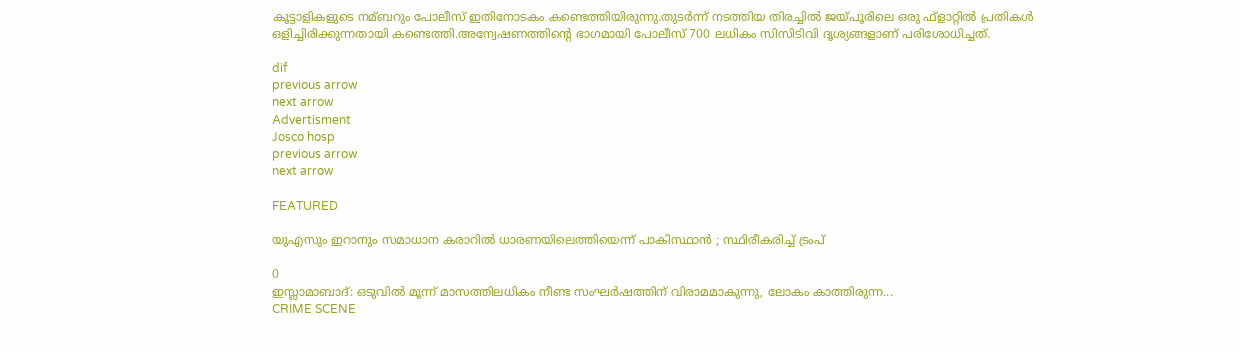കൂട്ടാളികളുടെ നമ്ബറും പോലീസ് ഇതിനോടകം കണ്ടെത്തിയിരുന്നു.തുടര്‍ന്ന് നടത്തിയ തിരച്ചില്‍ ജയ്പൂരിലെ ഒരു ഫ്‌ളാറ്റില്‍ പ്രതികള്‍ ഒളിച്ചിരിക്കുന്നതായി കണ്ടെത്തി.അന്വേഷണത്തിന്റെ ഭാഗമായി പോലീസ് 700 ലധികം സിസിടിവി ദൃശ്യങ്ങളാണ് പരിശോധിച്ചത്.

dif
previous arrow
next arrow
Advertisment
Josco hosp
previous arrow
next arrow

FEATURED

യുഎസും ഇറാനും സമാധാന കരാറിൽ ധാരണയിലെത്തിയെന്ന് പാകിസ്ഥാൻ ; സ്ഥിരീകരിച്ച് ട്രംപ്

0
ഇസ്ലാമാബാദ്: ഒടുവിൽ മൂന്ന് മാസത്തിലധികം നീണ്ട സംഘർഷത്തിന് വിരാമമാകുന്നു, ലോകം കാത്തിരുന്ന...
CRIME SCENE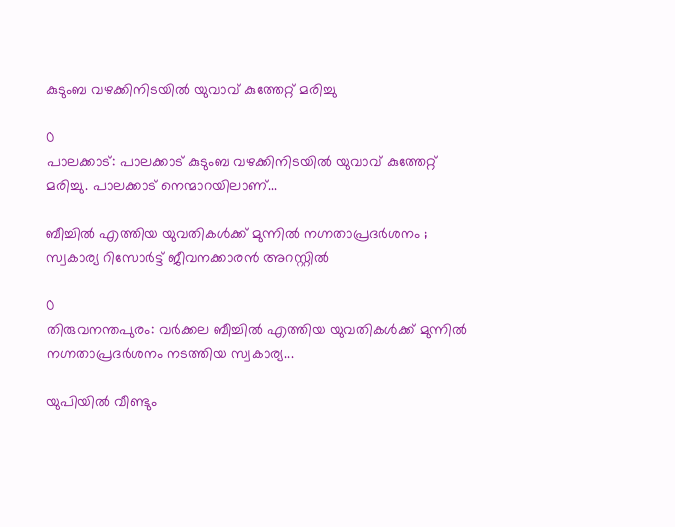കുടുംബ വഴക്കിനിടയിൽ യുവാവ് കുത്തേറ്റ് മരിച്ചു

0
പാലക്കാട്: പാലക്കാട് കുടുംബ വഴക്കിനിടയിൽ യുവാവ് കുത്തേറ്റ് മരിച്ചു. പാലക്കാട് നെന്മാറയിലാണ്...

ബീച്ചിൽ എത്തിയ യുവതികൾക്ക് മുന്നിൽ നഗ്നതാപ്രദർശനം ; സ്വകാര്യ റിസോർട്ട് ജീവനക്കാരൻ അറസ്റ്റിൽ

0
തിരുവനന്തപുരം: വർക്കല ബീച്ചിൽ എത്തിയ യുവതികൾക്ക് മുന്നിൽ നഗ്നതാപ്രദർശനം നടത്തിയ സ്വകാര്യ...

യുപിയിൽ വീണ്ടും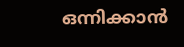ഒന്നിക്കാൻ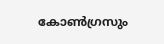കോൺഗ്രസും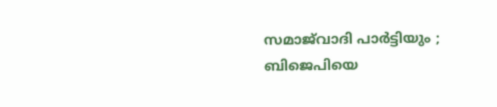സമാജ്‍വാദി പാർട്ടിയും ; ബിജെപിയെ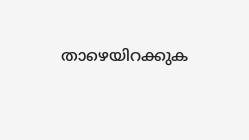താഴെയിറക്കുക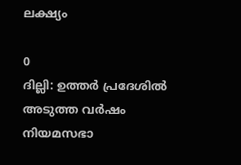ലക്ഷ്യം

0
ദില്ലി: ഉത്തർ പ്രദേശിൽ അടുത്ത വ‍ർഷം നിയമസഭാ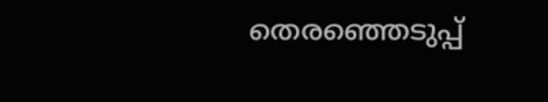തെരഞ്ഞെടുപ്പ്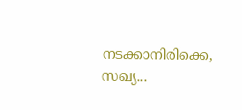നടക്കാനിരിക്കെ, സഖ്യ...